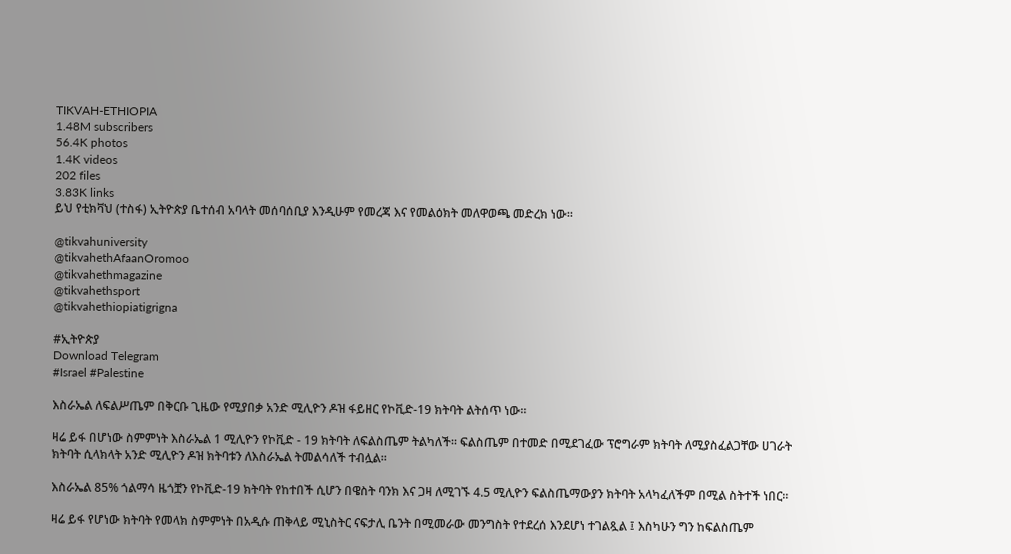TIKVAH-ETHIOPIA
1.48M subscribers
56.4K photos
1.4K videos
202 files
3.83K links
ይህ የቲክቫህ (ተስፋ) ኢትዮጵያ ቤተሰብ አባላት መሰባሰቢያ እንዲሁም የመረጃ እና የመልዕክት መለዋወጫ መድረክ ነው።

@tikvahuniversity
@tikvahethAfaanOromoo
@tikvahethmagazine
@tikvahethsport
@tikvahethiopiatigrigna

#ኢትዮጵያ
Download Telegram
#Israel #Palestine

እስራኤል ለፍልሥጤም በቅርቡ ጊዜው የሚያበቃ አንድ ሚሊዮን ዶዝ ፋይዘር የኮቪድ-19 ክትባት ልትሰጥ ነው።

ዛሬ ይፋ በሆነው ስምምነት እስራኤል 1 ሚሊዮን የኮቪድ - 19 ክትባት ለፍልስጤም ትልካለች። ፍልስጤም በተመድ በሚደገፈው ፕሮግራም ክትባት ለሚያስፈልጋቸው ሀገራት ክትባት ሲላክላት አንድ ሚሊዮን ዶዝ ክትባቱን ለእስራኤል ትመልሳለች ተብሏል።

እስራኤል 85% ጎልማሳ ዜጎቿን የኮቪድ-19 ክትባት የከተበች ሲሆን በዌስት ባንክ እና ጋዛ ለሚገኙ 4.5 ሚሊዮን ፍልስጤማውያን ክትባት አላካፈለችም በሚል ስትተች ነበር።

ዛሬ ይፋ የሆነው ክትባት የመላክ ስምምነት በአዲሱ ጠቅላይ ሚኒስትር ናፍታሊ ቤንት በሚመራው መንግስት የተደረሰ እንደሆነ ተገልጿል ፤ እስካሁን ግን ከፍልስጤም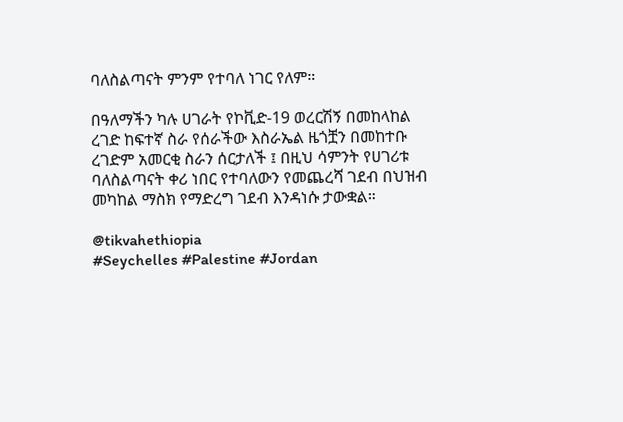ባለስልጣናት ምንም የተባለ ነገር የለም።

በዓለማችን ካሉ ሀገራት የኮቪድ-19 ወረርሽኝ በመከላከል ረገድ ከፍተኛ ስራ የሰራችው እስራኤል ዜጎቿን በመከተቡ ረገድም አመርቂ ስራን ሰርታለች ፤ በዚህ ሳምንት የሀገሪቱ ባለስልጣናት ቀሪ ነበር የተባለውን የመጨረሻ ገደብ በህዝብ መካከል ማስክ የማድረግ ገደብ እንዳነሱ ታውቋል።

@tikvahethiopia
#Seychelles #Palestine #Jordan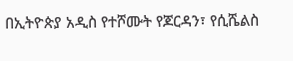በኢትዮጵያ አዲስ የተሾሙት የጆርዳን፣ የሲሼልስ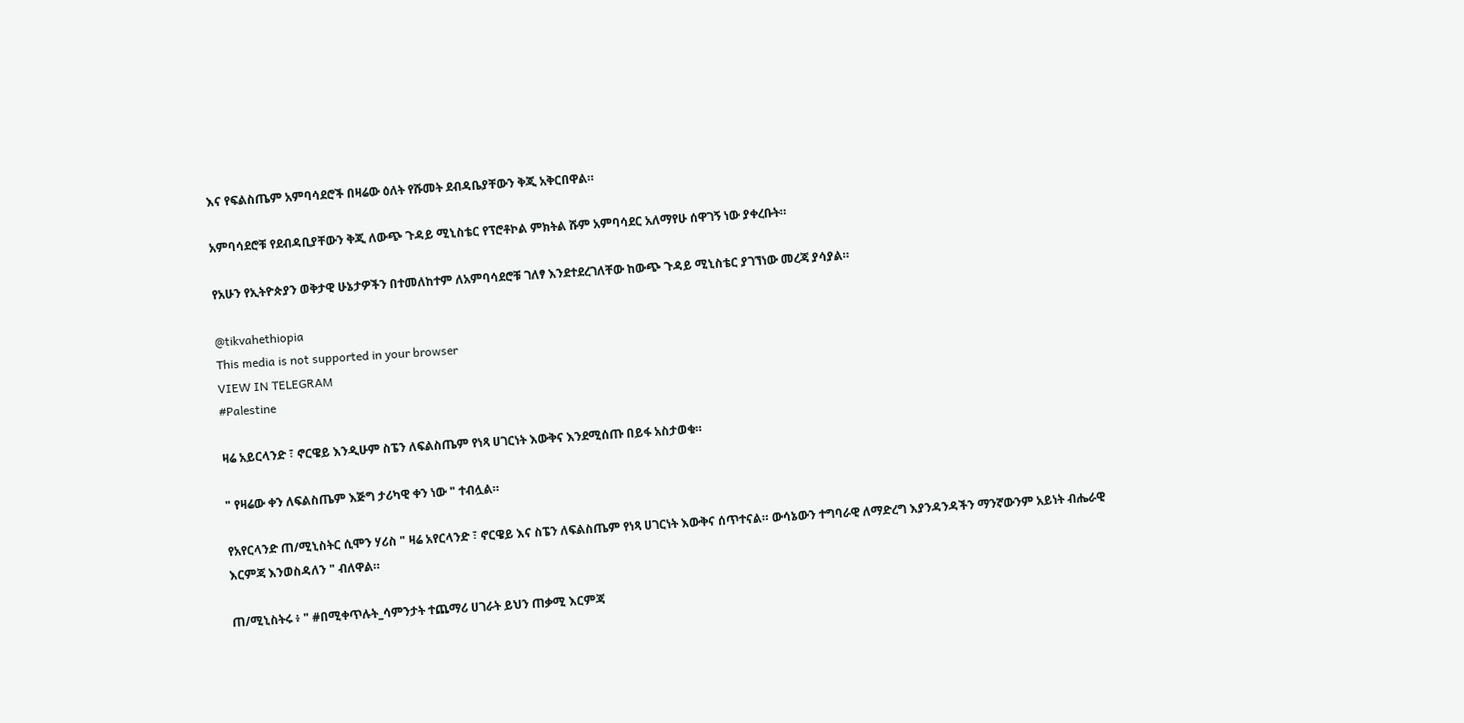እና የፍልስጤም አምባሳደሮች በዛሬው ዕለት የሹመት ደብዳቤያቸውን ቅጂ አቅርበዋል።

አምባሳደሮቹ የደብዳቢያቸውን ቅጂ ለውጭ ጉዳይ ሚኒስቴር የፕሮቶኮል ምክትል ሹም አምባሳደር አለማየሁ ሰዋገኝ ነው ያቀረቡት።

የአሁን የኢትዮጵያን ወቅታዊ ሁኔታዎችን በተመለከተም ለአምባሳደሮቹ ገለፃ እንደተደረገለቸው ከውጭ ጉዳይ ሚኒስቴር ያገኘነው መረጃ ያሳያል።

@tikvahethiopia
This media is not supported in your browser
VIEW IN TELEGRAM
#Palestine

ዛሬ አይርላንድ ፣ ኖርዌይ እንዲሁም ስፔን ለፍልስጤም የነጻ ሀገርነት እውቅና እንደሚሰጡ በይፋ አስታወቁ።

" የዛሬው ቀን ለፍልስጤም እጅግ ታሪካዊ ቀን ነው " ተብሏል።

የአየርላንድ ጠ/ሚኒስትር ሲሞን ሃሪስ " ዛሬ አየርላንድ ፣ ኖርዌይ እና ስፔን ለፍልስጤም የነጻ ሀገርነት እውቅና ሰጥተናል። ውሳኔውን ተግባራዊ ለማድረግ እያንዳንዳችን ማንኛውንም አይነት ብሔራዊ እርምጃ እንወስዳለን " ብለዋል።

ጠ/ሚኒስትሩ ፥ " #በሚቀጥሉት_ሳምንታት ተጨማሪ ሀገራት ይህን ጠቃሚ እርምጃ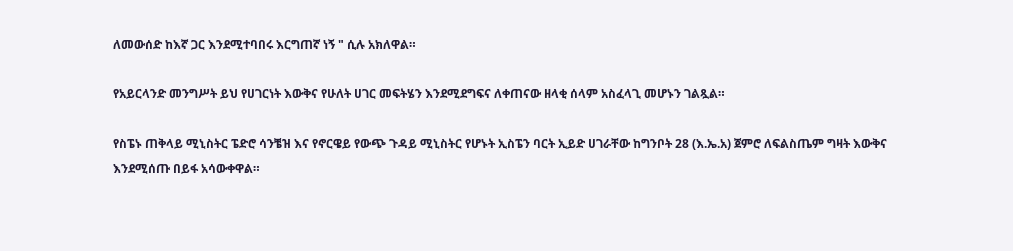ለመውሰድ ከእኛ ጋር እንደሚተባበሩ እርግጠኛ ነኝ " ሲሉ አክለዋል።

የአይርላንድ መንግሥት ይህ የሀገርነት እውቅና የሁለት ሀገር መፍትሄን እንደሚደግፍና ለቀጠናው ዘላቂ ሰላም አስፈላጊ መሆኑን ገልጿል።

የስፔኑ ጠቅላይ ሚኒስትር ፔድሮ ሳንቼዝ እና የኖርዌይ የውጭ ጉዳይ ሚኒስትር የሆኑት ኢስፔን ባርት ኢይድ ሀገራቸው ከግንቦት 28 (እ.ኤ.አ) ጀምሮ ለፍልስጤም ግዛት እውቅና እንደሚሰጡ በይፋ አሳውቀዋል።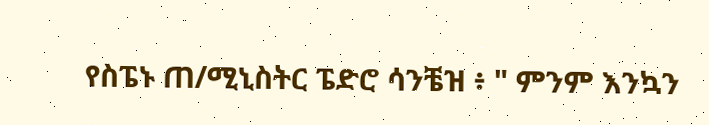የስፔኑ ጠ/ሚኒስትር ፔድሮ ሳንቼዝ ፥ " ምንም እንኳን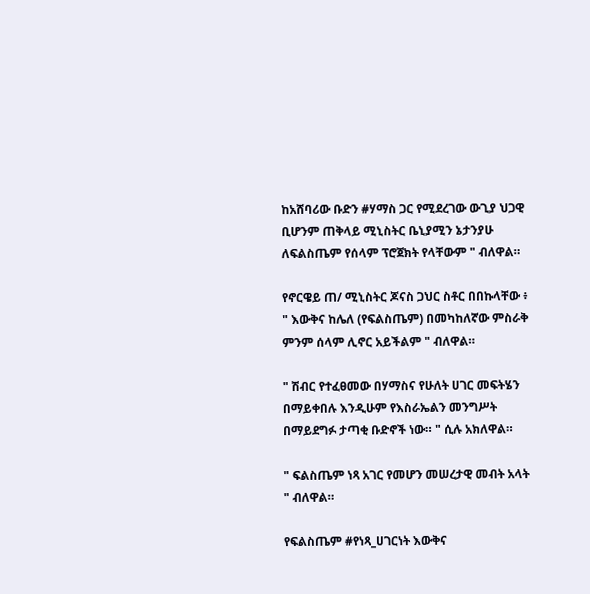ከአሸባሪው ቡድን #ሃማስ ጋር የሚደረገው ውጊያ ህጋዊ ቢሆንም ጠቅላይ ሚኒስትር ቤኒያሚን ኔታንያሁ ለፍልስጤም የሰላም ፕሮጀክት የላቸውም " ብለዋል።

የኖርዌይ ጠ/ ሚኒስትር ጆናስ ጋህር ስቶር በበኩላቸው ፥ " እውቅና ከሌለ (የፍልስጤም) በመካከለኛው ምስራቅ ምንም ሰላም ሊኖር አይችልም " ብለዋል።

" ሽብር የተፈፀመው በሃማስና የሁለት ሀገር መፍትሄን በማይቀበሉ እንዲሁም የእስራኤልን መንግሥት በማይደግፉ ታጣቂ ቡድኖች ነው። " ሲሉ አክለዋል።

" ፍልስጤም ነጻ አገር የመሆን መሠረታዊ መብት አላት " ብለዋል።

የፍልስጤም #የነጻ_ሀገርነት እውቅና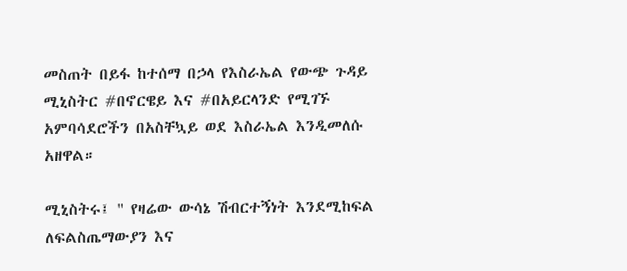መስጠት በይፋ ከተሰማ በኃላ የእስራኤል የውጭ ጉዳይ ሚኒስትር #በኖርዌይ እና #በአይርላንድ የሚገኙ አምባሳደሮችን በአስቸኳይ ወደ እስራኤል እንዲመለሱ አዘዋል።

ሚኒስትሩ፤ " የዛሬው ውሳኔ ሽብርተኝነት እንደሚከፍል ለፍልስጤማውያን እና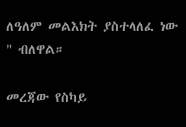ለዓለም መልእክት ያስተላለፈ ነው " ብለዋል።

መረጃው የስካይ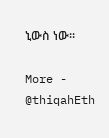ኒውስ ነው።

More - @thiqahEth